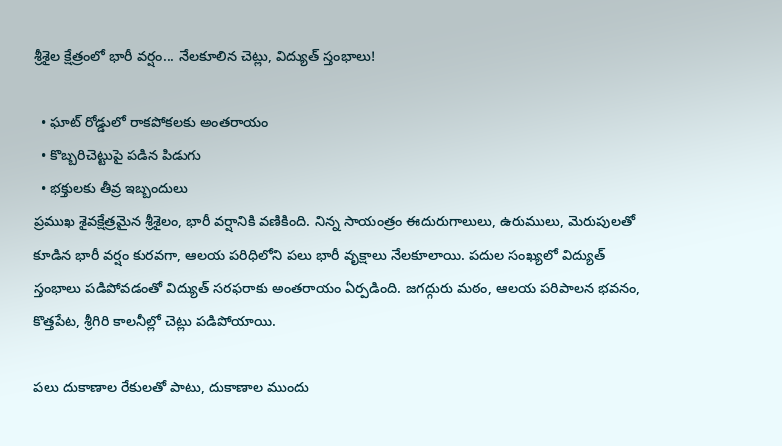శ్రీశైల క్షేత్రంలో భారీ వర్షం... నేలకూలిన చెట్లు, విద్యుత్ స్తంభాలు!

  • ఘాట్ రోడ్డులో రాకపోకలకు అంతరాయం
  • కొబ్బరిచెట్టుపై పడిన పిడుగు
  • భక్తులకు తీవ్ర ఇబ్బందులు
ప్రముఖ శైవక్షేత్రమైన శ్రీశైలం, భారీ వర్షానికి వణికింది. నిన్న సాయంత్రం ఈదురుగాలులు, ఉరుములు, మెరుపులతో కూడిన భారీ వర్షం కురవగా, ఆలయ పరిధిలోని పలు భారీ వృక్షాలు నేలకూలాయి. పదుల సంఖ్యలో విద్యుత్‌ స్తంభాలు పడిపోవడంతో విద్యుత్‌ సరఫరాకు అంతరాయం ఏర్పడింది. జగద్గురు మఠం, ఆలయ పరిపాలన భవనం, కొత్తపేట, శ్రీగిరి కాలనీల్లో చెట్లు పడిపోయాయి.

పలు దుకాణాల రేకులతో పాటు, దుకాణాల ముందు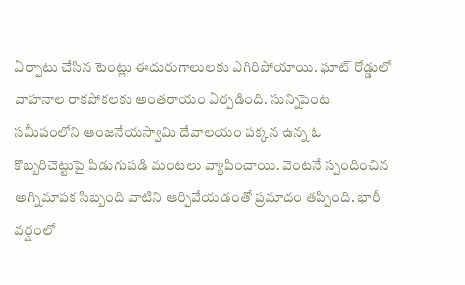ఏర్పాటు చేసిన టెంట్లు ఈదురుగాలులకు ఎగిరిపోయాయి. ఘాట్‌ రోడ్డులో వాహనాల రాకపోకలకు అంతరాయం ఏర్పడింది. సున్నిపెంట సమీపంలోని ఆంజనేయస్వామి దేవాలయం పక్కన ఉన్న ఓ కొబ్బరిచెట్టుపై పిడుగుపడి మంటలు వ్యాపించాయి. వెంటనే స్పందించిన అగ్నిమాపక సిబ్బంది వాటిని ఆర్పివేయడంతో ప్రమాదం తప్పింది. భారీ వర్షంలో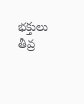భక్తులు తీవ్ర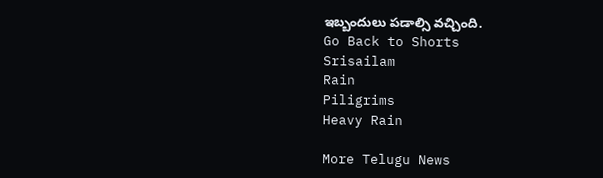ఇబ్బందులు పడాల్సి వచ్చింది.
Go Back to Shorts
Srisailam
Rain
Piligrims
Heavy Rain

More Telugu News